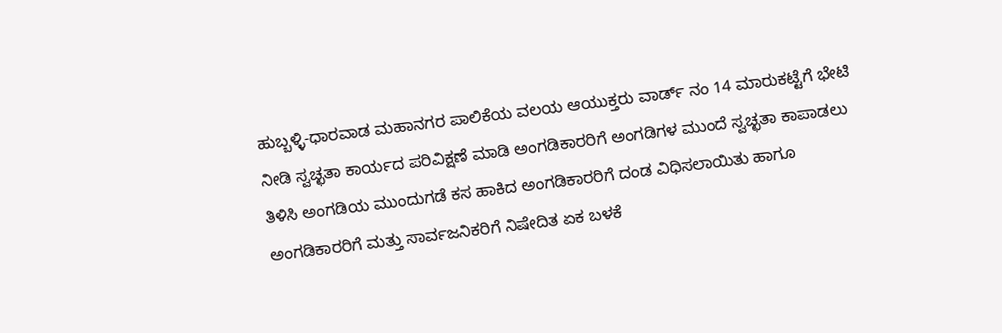ಹುಬ್ಬಳ್ಳಿ-ಧಾರವಾಡ ಮಹಾನಗರ ಪಾಲಿಕೆಯ ವಲಯ ಆಯುಕ್ತರು ವಾರ್ಡ್ ನಂ 14 ಮಾರುಕಟ್ಟೆಗೆ ಭೇಟಿ ನೀಡಿ ಸ್ವಚ್ಛತಾ ಕಾರ್ಯದ ಪರಿವಿಕ್ಷಣೆ ಮಾಡಿ ಅಂಗಡಿಕಾರರಿಗೆ ಅಂಗಡಿಗಳ ಮುಂದೆ ಸ್ವಚ್ಛತಾ ಕಾಪಾಡಲು ತಿಳಿಸಿ ಅಂಗಡಿಯ ಮುಂದುಗಡೆ ಕಸ ಹಾಕಿದ ಅಂಗಡಿಕಾರರಿಗೆ ದಂಡ ವಿಧಿಸಲಾಯಿತು ಹಾಗೂ ಅಂಗಡಿಕಾರರಿಗೆ ಮತ್ತು ಸಾರ್ವಜನಿಕರಿಗೆ ನಿಷೇದಿತ ಏಕ ಬಳಕೆ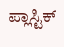ಪ್ಲಾಸ್ಟಿಕ್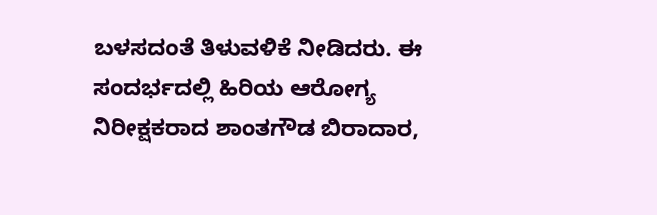ಬಳಸದಂತೆ ತಿಳುವಳಿಕೆ ನೀಡಿದರು. ಈ ಸಂದರ್ಭದಲ್ಲಿ ಹಿರಿಯ ಆರೋಗ್ಯ ನಿರೀಕ್ಷಕರಾದ ಶಾಂತಗೌಡ ಬಿರಾದಾರ,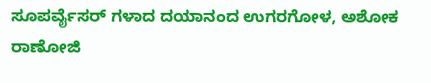ಸೂಪರ್ವೈಸರ್ ಗಳಾದ ದಯಾನಂದ ಉಗರಗೋಳ, ಅಶೋಕ ರಾಣೋಜಿ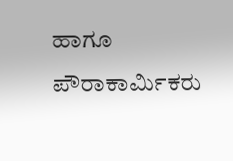ಹಾಗೂ ಪೌರಾಕಾರ್ಮಿಕರು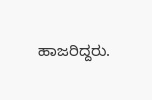ಹಾಜರಿದ್ದರು.